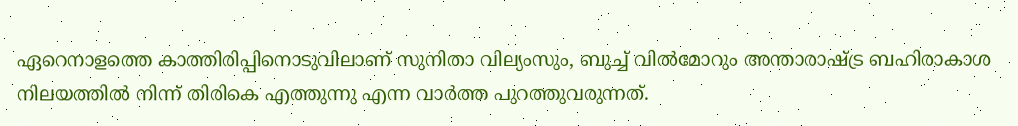ഏറെനാളത്തെ കാത്തിരിപ്പിനൊടുവിലാണ് സുനിതാ വില്യംസും, ബുച്ച് വിൽമോറും അന്താരാഷ്ട്ര ബഹിരാകാശ നിലയത്തിൽ നിന്ന് തിരികെ എത്തുന്നു എന്ന വാർത്ത പുറത്തുവരുന്നത്.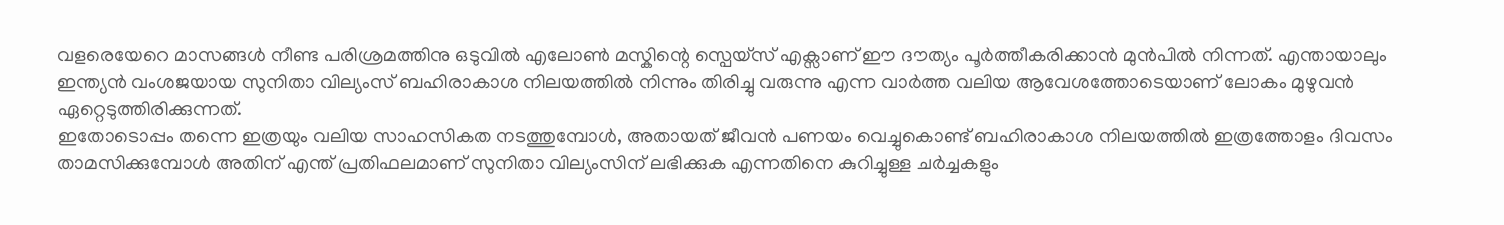വളരെയേറെ മാസങ്ങൾ നീണ്ട പരിശ്രമത്തിനു ഒടുവിൽ എലോൺ മസ്കിന്റെ സ്പെയ്സ് എക്സാണ് ഈ ദൗത്യം പൂർത്തീകരിക്കാൻ മുൻപിൽ നിന്നത്. എന്തായാലും ഇന്ത്യൻ വംശജയായ സുനിതാ വില്യംസ് ബഹിരാകാശ നിലയത്തിൽ നിന്നും തിരിച്ചു വരുന്നു എന്ന വാർത്ത വലിയ ആവേശത്തോടെയാണ് ലോകം മുഴുവൻ ഏറ്റെടുത്തിരിക്കുന്നത്.
ഇതോടൊപ്പം തന്നെ ഇത്രയും വലിയ സാഹസികത നടത്തുമ്പോൾ, അതായത് ജീവൻ പണയം വെച്ചുകൊണ്ട് ബഹിരാകാശ നിലയത്തിൽ ഇത്രത്തോളം ദിവസം താമസിക്കുമ്പോൾ അതിന് എന്ത് പ്രതിഫലമാണ് സുനിതാ വില്യംസിന് ലഭിക്കുക എന്നതിനെ കുറിച്ചുള്ള ചർച്ചകളും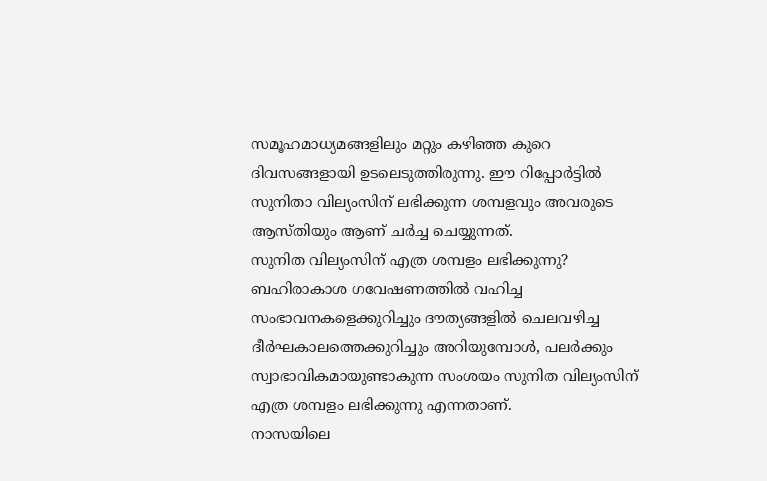സമൂഹമാധ്യമങ്ങളിലും മറ്റും കഴിഞ്ഞ കുറെ ദിവസങ്ങളായി ഉടലെടുത്തിരുന്നു. ഈ റിപ്പോർട്ടിൽ സുനിതാ വില്യംസിന് ലഭിക്കുന്ന ശമ്പളവും അവരുടെ ആസ്തിയും ആണ് ചർച്ച ചെയ്യുന്നത്.
സുനിത വില്യംസിന് എത്ര ശമ്പളം ലഭിക്കുന്നു?
ബഹിരാകാശ ഗവേഷണത്തിൽ വഹിച്ച സംഭാവനകളെക്കുറിച്ചും ദൗത്യങ്ങളിൽ ചെലവഴിച്ച ദീർഘകാലത്തെക്കുറിച്ചും അറിയുമ്പോൾ, പലർക്കും സ്വാഭാവികമായുണ്ടാകുന്ന സംശയം സുനിത വില്യംസിന് എത്ര ശമ്പളം ലഭിക്കുന്നു എന്നതാണ്.
നാസയിലെ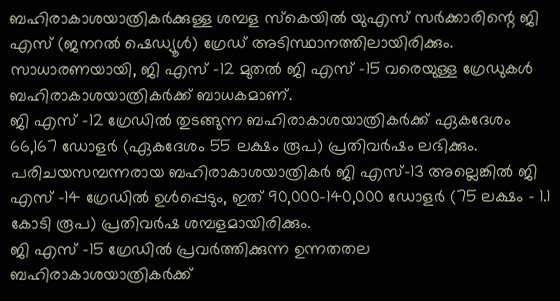ബഹിരാകാശയാത്രികർക്കുള്ള ശമ്പള സ്കെയിൽ യുഎസ് സർക്കാരിന്റെ ജി എസ് (ജനറൽ ഷെഡ്യൂൾ) ഗ്രേഡ് അടിസ്ഥാനത്തിലായിരിക്കും. സാധാരണയായി, ജി എസ് -12 മുതൽ ജി എസ് -15 വരെയുള്ള ഗ്രേഡുകൾ ബഹിരാകാശയാത്രികർക്ക് ബാധകമാണ്.
ജി എസ് -12 ഗ്രേഡിൽ തുടങ്ങുന്ന ബഹിരാകാശയാത്രികർക്ക് ഏകദേശം 66,167 ഡോളർ (ഏകദേശം 55 ലക്ഷം രൂപ) പ്രതിവർഷം ലഭിക്കും.
പരിചയസമ്പന്നരായ ബഹിരാകാശയാത്രികർ ജി എസ്-13 അല്ലെങ്കിൽ ജി എസ് -14 ഗ്രേഡിൽ ഉൾപ്പെടും, ഇത് 90,000-140,000 ഡോളർ (75 ലക്ഷം - 1.1 കോടി രൂപ) പ്രതിവർഷ ശമ്പളമായിരിക്കും.
ജി എസ് -15 ഗ്രേഡിൽ പ്രവർത്തിക്കുന്ന ഉന്നതതല ബഹിരാകാശയാത്രികർക്ക്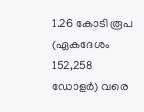1.26 കോടി രൂപ (ഏകദേശം 152,258 ഡോളർ) വരെ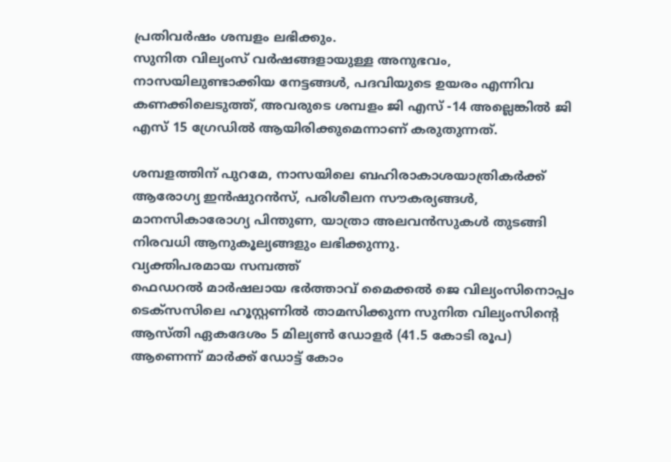പ്രതിവർഷം ശമ്പളം ലഭിക്കും.
സുനിത വില്യംസ് വർഷങ്ങളായുള്ള അനുഭവം, നാസയിലുണ്ടാക്കിയ നേട്ടങ്ങൾ, പദവിയുടെ ഉയരം എന്നിവ കണക്കിലെടുത്ത്, അവരുടെ ശമ്പളം ജി എസ് -14 അല്ലെങ്കിൽ ജി എസ് 15 ഗ്രേഡിൽ ആയിരിക്കുമെന്നാണ് കരുതുന്നത്.

ശമ്പളത്തിന് പുറമേ, നാസയിലെ ബഹിരാകാശയാത്രികർക്ക് ആരോഗ്യ ഇൻഷുറൻസ്, പരിശീലന സൗകര്യങ്ങൾ, മാനസികാരോഗ്യ പിന്തുണ, യാത്രാ അലവൻസുകൾ തുടങ്ങി നിരവധി ആനുകൂല്യങ്ങളും ലഭിക്കുന്നു.
വ്യക്തിപരമായ സമ്പത്ത്
ഫെഡറൽ മാർഷലായ ഭർത്താവ് മൈക്കൽ ജെ വില്യംസിനൊപ്പം ടെക്സസിലെ ഹൂസ്റ്റണിൽ താമസിക്കുന്ന സുനിത വില്യംസിന്റെ ആസ്തി ഏകദേശം 5 മില്യൺ ഡോളർ (41.5 കോടി രൂപ) ആണെന്ന് മാർക്ക് ഡോട്ട് കോം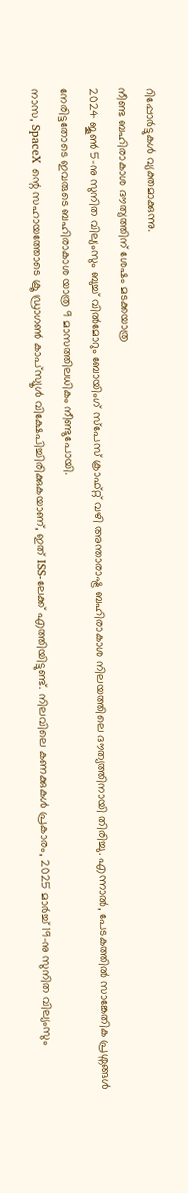റിപ്പോർട്ടുകൾ വ്യക്തമാക്കുന്നു.
നീണ്ട ബഹിരാകാശ ദൗത്യത്തിന് ശേഷം മടക്കയാത്ര
2024 ജൂൺ 5-നു സുനിത വില്യംസും ബുച്ച് വിൽമോറും ബോയിംഗ് സ്പേസ് ക്രാഫ്റ്റ് വഴി അന്താരാഷ്ട്ര ബഹിരാകാശ നിലയത്തിലെ ദൗത്യത്തിനായി തിരിച്ചു. എന്നാൽ, പേടകത്തിൽ സാങ്കേതിക പ്രശ്നങ്ങൾ നേരിട്ടതോടെ ഇവരുടെ ബഹിരാകാശ യാത്ര 9 മാസത്തിലധികം നീണ്ടുപോയി.
നാസ, SpaceX ന്റെ സഹായത്തോടെ ക്രൂ ഡ്രാഗൺ കാപ്സ്യൂൾ വിക്ഷേപിച്ചിരിക്കുകയാണ്, ഇത് ISS-ലേക്ക് എത്തിയിട്ടുണ്ട്. നിലവിലെ കണക്കുകൾ പ്രകാരം, 2025 മാർച്ച് 19-നു സുനിത വില്യംസും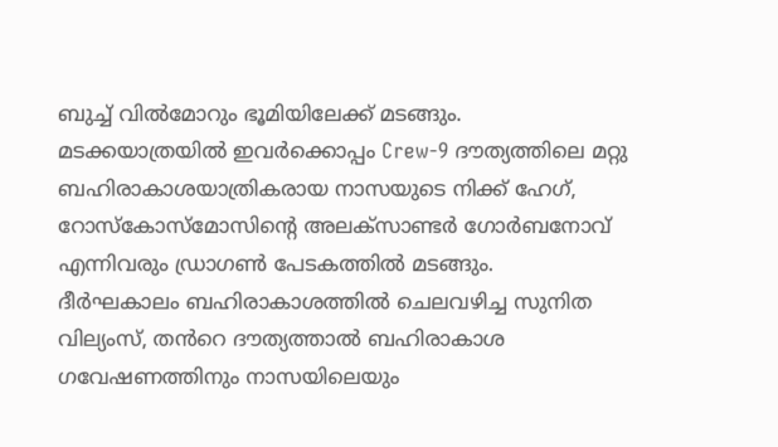ബുച്ച് വിൽമോറും ഭൂമിയിലേക്ക് മടങ്ങും.
മടക്കയാത്രയിൽ ഇവർക്കൊപ്പം Crew-9 ദൗത്യത്തിലെ മറ്റു ബഹിരാകാശയാത്രികരായ നാസയുടെ നിക്ക് ഹേഗ്, റോസ്കോസ്മോസിന്റെ അലക്സാണ്ടർ ഗോർബനോവ് എന്നിവരും ഡ്രാഗൺ പേടകത്തിൽ മടങ്ങും.
ദീർഘകാലം ബഹിരാകാശത്തിൽ ചെലവഴിച്ച സുനിത വില്യംസ്, തൻറെ ദൗത്യത്താൽ ബഹിരാകാശ ഗവേഷണത്തിനും നാസയിലെയും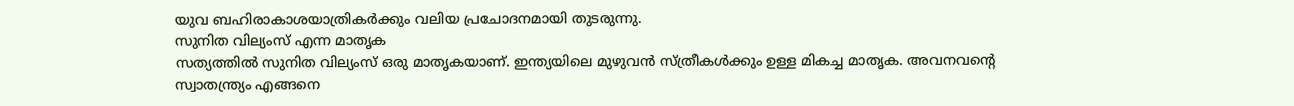യുവ ബഹിരാകാശയാത്രികർക്കും വലിയ പ്രചോദനമായി തുടരുന്നു.
സുനിത വില്യംസ് എന്ന മാതൃക
സത്യത്തിൽ സുനിത വില്യംസ് ഒരു മാതൃകയാണ്. ഇന്ത്യയിലെ മുഴുവൻ സ്ത്രീകൾക്കും ഉള്ള മികച്ച മാതൃക. അവനവന്റെ സ്വാതന്ത്ര്യം എങ്ങനെ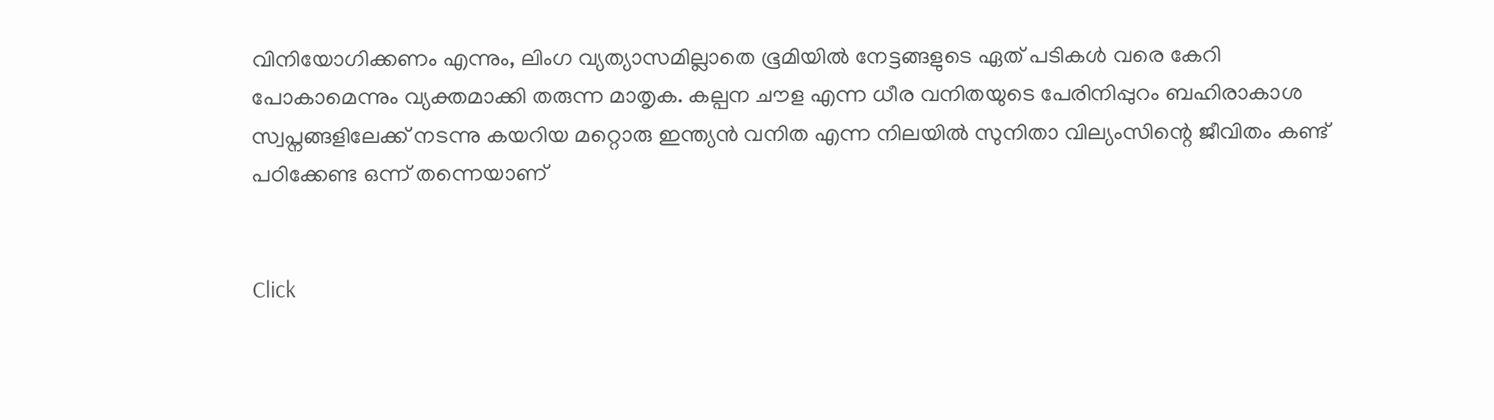വിനിയോഗിക്കണം എന്നും, ലിംഗ വ്യത്യാസമില്ലാതെ ഭൂമിയിൽ നേട്ടങ്ങളുടെ ഏത് പടികൾ വരെ കേറി പോകാമെന്നും വ്യക്തമാക്കി തരുന്ന മാതൃക. കല്പന ചൗള എന്ന ധീര വനിതയുടെ പേരിനിപ്പുറം ബഹിരാകാശ സ്വപ്നങ്ങളിലേക്ക് നടന്നു കയറിയ മറ്റൊരു ഇന്ത്യൻ വനിത എന്ന നിലയിൽ സുനിതാ വില്യംസിന്റെ ജീവിതം കണ്ട് പഠിക്കേണ്ട ഒന്ന് തന്നെയാണ്


Click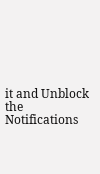it and Unblock the Notifications